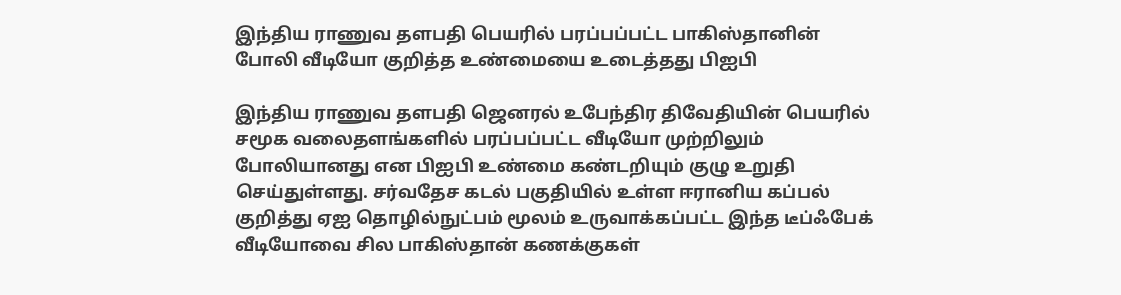இந்திய ராணுவ தளபதி பெயரில் பரப்பப்பட்ட பாகிஸ்தானின் போலி வீடியோ குறித்த உண்மையை உடைத்தது பிஐபி

இந்திய ராணுவ தளபதி ஜெனரல் உபேந்திர திவேதியின் பெயரில் சமூக வலைதளங்களில் பரப்பப்பட்ட வீடியோ முற்றிலும் போலியானது என பிஐபி உண்மை கண்டறியும் குழு உறுதி செய்துள்ளது. சர்வதேச கடல் பகுதியில் உள்ள ஈரானிய கப்பல் குறித்து ஏஐ தொழில்நுட்பம் மூலம் உருவாக்கப்பட்ட இந்த டீப்ஃபேக் வீடியோவை சில பாகிஸ்தான் கணக்குகள்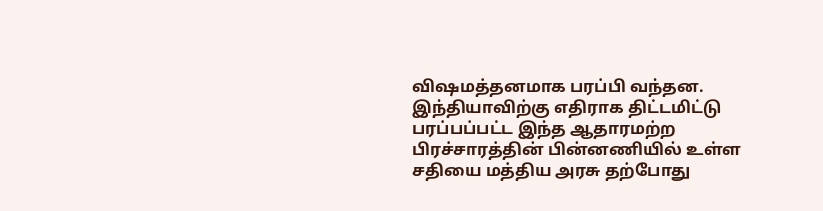விஷமத்தனமாக பரப்பி வந்தன. இந்தியாவிற்கு எதிராக திட்டமிட்டு பரப்பப்பட்ட இந்த ஆதாரமற்ற பிரச்சாரத்தின் பின்னணியில் உள்ள சதியை மத்திய அரசு தற்போது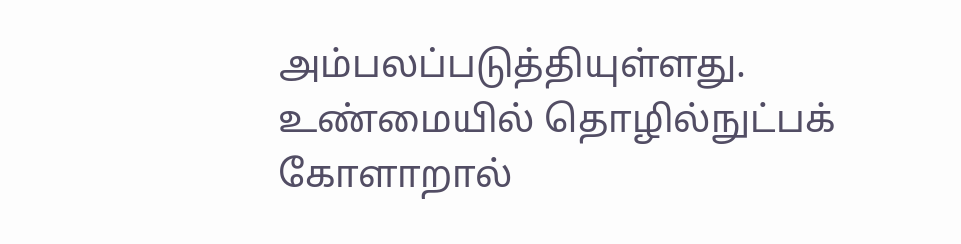அம்பலப்படுத்தியுள்ளது.
உண்மையில் தொழில்நுட்பக் கோளாறால்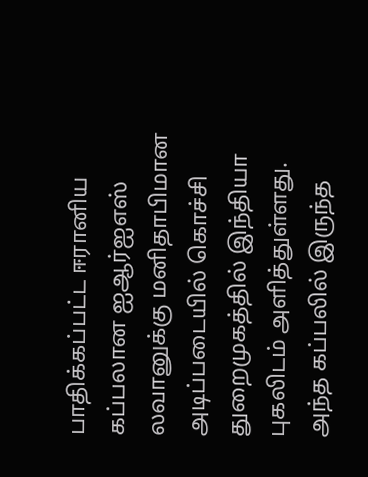பாதிக்கப்பட்ட ஈரானிய கப்பலான ஐஆர்ஐஎஸ் லவானுக்கு மனிதாபிமான அடிப்படையில் கொச்சி துறைமுகத்தில் இந்தியா புகலிடம் அளித்துள்ளது. அந்த கப்பலில் இருந்த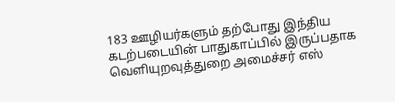183 ஊழியர்களும் தற்போது இந்திய கடற்படையின் பாதுகாப்பில் இருப்பதாக வெளியுறவுத்துறை அமைச்சர் எஸ்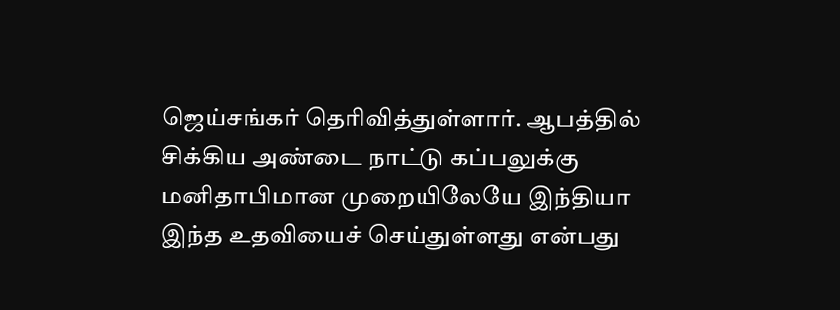ஜெய்சங்கர் தெரிவித்துள்ளார். ஆபத்தில் சிக்கிய அண்டை நாட்டு கப்பலுக்கு மனிதாபிமான முறையிலேயே இந்தியா இந்த உதவியைச் செய்துள்ளது என்பது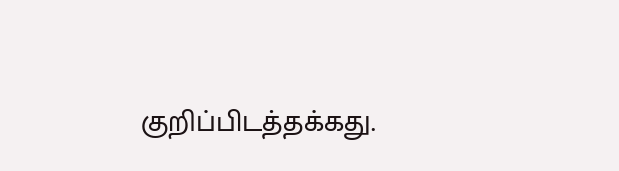குறிப்பிடத்தக்கது.